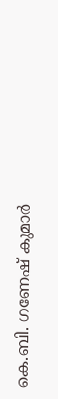കെ.ബി. ഗണേഷ് കുമാർ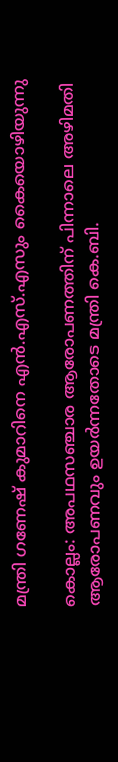മന്ത്രി ഗണേഷ് കുമാറിനെ എൻ.എസ്.എസും കൈയൊഴിയുന്നു

കൊല്ലം: അപഥസഞ്ചാര ആരോപണത്തിന് പിന്നാലെ അഴിമതി ആരോപണവും ഉയർന്നതോടെ മന്ത്രി കെ.ബി.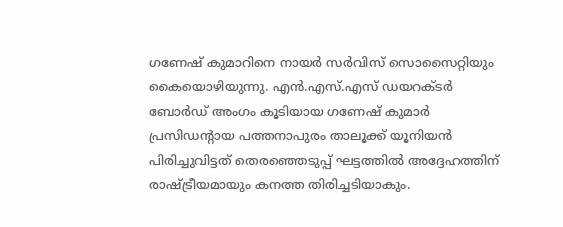ഗണേഷ് കുമാറിനെ നായർ സർവിസ് സൊസൈറ്റിയും കൈയൊഴിയുന്നു. എൻ.എസ്.എസ് ഡയറക്ടർ ബോർഡ് അംഗം കൂടിയായ ഗണേഷ് കുമാർ പ്രസിഡന്‍റായ പത്തനാപുരം താലൂക്ക് യൂനിയൻ പിരിച്ചുവിട്ടത് തെരഞ്ഞെടുപ്പ് ഘട്ടത്തിൽ അദ്ദേഹത്തിന് രാഷ്ട്രീയമായും കനത്ത തിരിച്ചടിയാകും.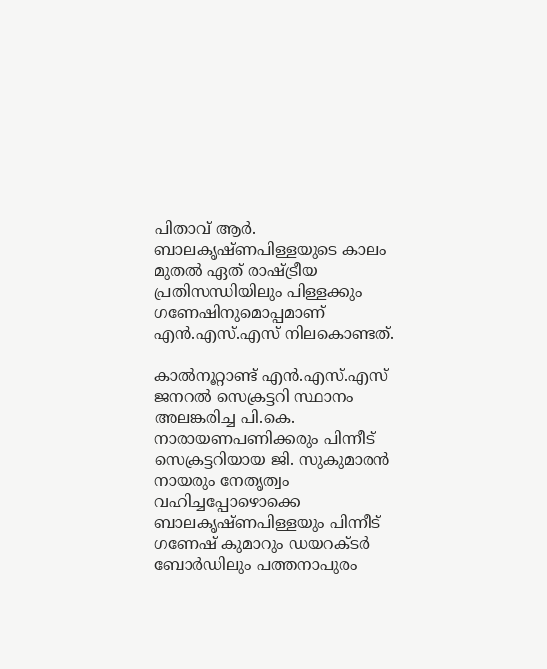പിതാവ് ആർ. ബാലകൃഷ്ണപിള്ളയുടെ കാലം മുതൽ ഏത് രാഷ്ട്രീയ പ്രതിസന്ധിയിലും പിള്ളക്കും ഗണേഷിനുമൊപ്പമാണ് എൻ.എസ്.എസ് നിലകൊണ്ടത്.

കാൽനൂറ്റാണ്ട് എൻ.എസ്.എസ് ജനറൽ സെക്രട്ടറി സ്ഥാനം അലങ്കരിച്ച പി.കെ. നാരായണപണിക്കരും പിന്നീട് സെക്രട്ടറിയായ ജി. സുകുമാരൻ നായരും നേതൃത്വം വഹിച്ചപ്പോഴൊക്കെ ബാലകൃഷ്ണപിള്ളയും പിന്നീട് ഗണേഷ് കുമാറും ഡയറക്ടർ ബോർഡിലും പത്തനാപുരം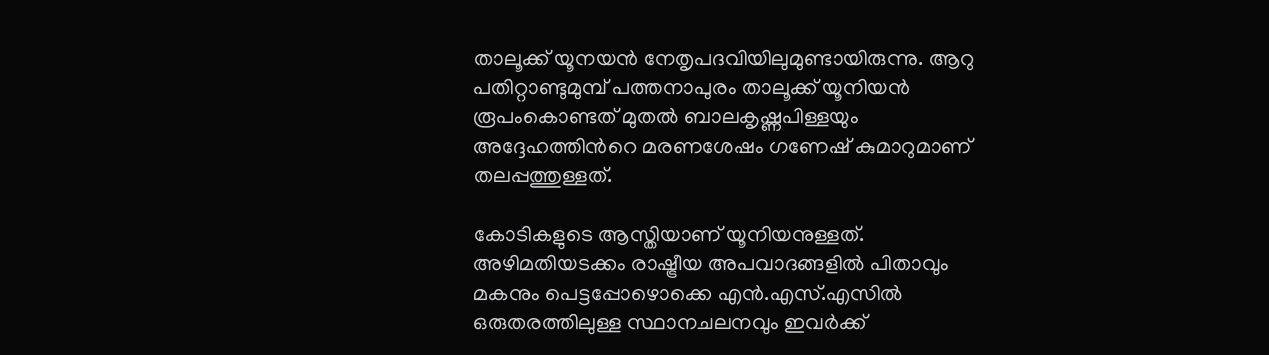താലൂക്ക് യൂനയൻ നേതൃപദവിയിലുമുണ്ടായിരുന്നു. ആറു പതിറ്റാണ്ടുമുമ്പ് പത്തനാപുരം താലൂക്ക് യൂനിയൻ രൂപംകൊണ്ടത് മുതൽ ബാലകൃഷ്ണപിള്ളയും അദ്ദേഹത്തിന്‍റെ മരണശേഷം ഗണേഷ് കുമാറുമാണ് തലപ്പത്തുള്ളത്.

കോടികളുടെ ആസ്തിയാണ് യൂനിയനുള്ളത്. അഴിമതിയടക്കം രാഷ്ട്രീയ അപവാദങ്ങളിൽ പിതാവും മകനും പെട്ടപ്പോഴൊക്കെ എൻ.എസ്.എസിൽ ഒരുതരത്തിലുള്ള സ്ഥാനചലനവും ഇവർക്ക്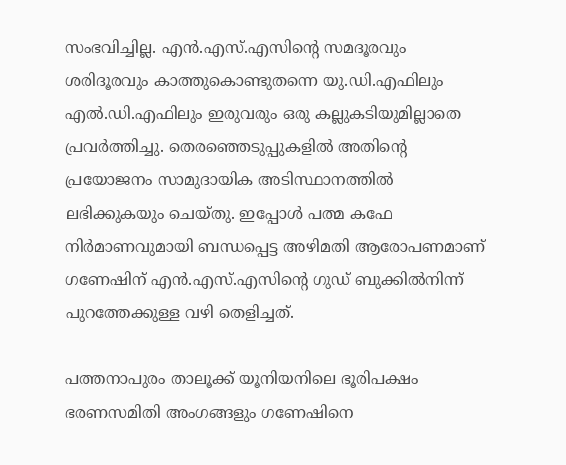സംഭവിച്ചില്ല. എൻ.എസ്.എസിന്‍റെ സമദൂരവും ശരിദൂരവും കാത്തുകൊണ്ടുതന്നെ യു.ഡി.എഫിലും എൽ.ഡി.എഫിലും ഇരുവരും ഒരു കല്ലുകടിയുമില്ലാതെ പ്രവർത്തിച്ചു. തെരഞ്ഞെടുപ്പുകളിൽ അതിന്‍റെ പ്രയോജനം സാമുദായിക അടിസ്ഥാനത്തിൽ ലഭിക്കുകയും ചെയ്തു. ഇപ്പോൾ പത്മ കഫേ നിർമാണവുമായി ബന്ധപ്പെട്ട അഴിമതി ആരോപണമാണ് ഗണേഷിന് എൻ.എസ്.എസിന്‍റെ ഗുഡ് ബുക്കിൽനിന്ന് പുറത്തേക്കുള്ള വഴി തെളിച്ചത്.

പത്തനാപുരം താലൂക്ക് യൂനിയനിലെ ഭൂരിപക്ഷം ഭരണസമിതി അംഗങ്ങളും ഗണേഷിനെ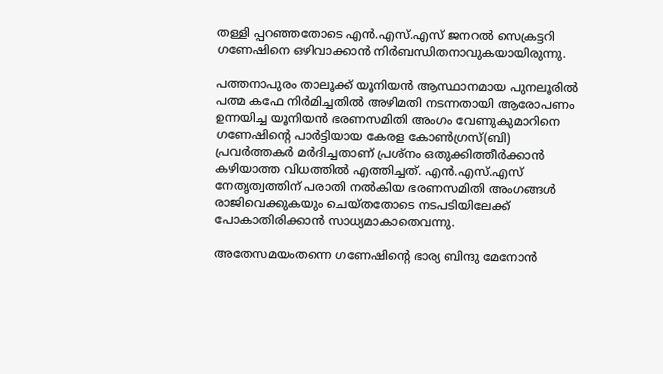തള്ളി പ്പറഞ്ഞതോടെ എൻ.എസ്.എസ് ജനറൽ സെക്രട്ടറി ഗണേഷിനെ ഒഴിവാക്കാൻ നിർബന്ധിതനാവുകയായിരുന്നു.

പത്തനാപുരം താലൂക്ക് യൂനിയൻ ആസ്ഥാനമായ പുനലൂരിൽ പത്മ കഫേ നിർമിച്ചതിൽ അഴിമതി നടന്നതായി ആരോപണം ഉന്നയിച്ച യൂനിയൻ ഭരണസമിതി അംഗം വേണുകുമാറിനെ ഗണേഷിന്‍റെ പാർട്ടിയായ കേരള കോൺഗ്രസ്(ബി) പ്രവർത്തകർ മർദിച്ചതാണ് പ്രശ്നം ഒതുക്കിത്തീർക്കാൻ കഴിയാത്ത വിധത്തിൽ എത്തിച്ചത്. എൻ.എസ്.എസ് നേതൃത്വത്തിന് പരാതി നൽകിയ ഭരണസമിതി അംഗങ്ങൾ രാജിവെക്കുകയും ചെയ്തതോടെ നടപടിയിലേക്ക് പോകാതിരിക്കാൻ സാധ്യമാകാതെവന്നു.

അതേസമയംതന്നെ ഗണേഷിന്‍റെ ഭാര്യ ബിന്ദു മേനോൻ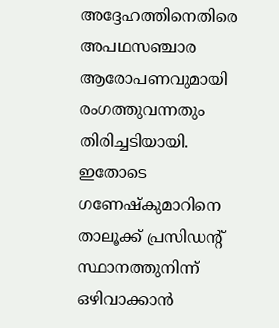അദ്ദേഹത്തിനെതിരെ അപഥസഞ്ചാര ആരോപണവുമായി രംഗത്തുവന്നതും തിരിച്ചടിയായി. ഇതോടെ ഗണേഷ്‌കുമാറിനെ താലൂക്ക് പ്രസിഡന്റ് സ്ഥാനത്തുനിന്ന് ഒഴിവാക്കാൻ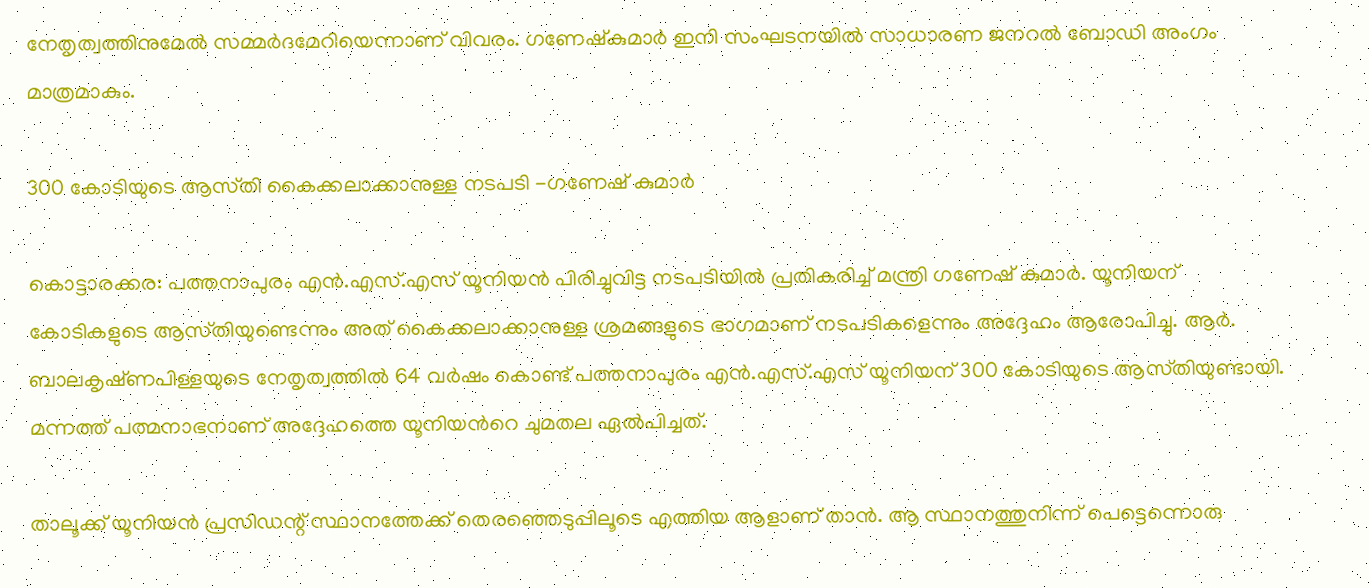നേതൃത്വത്തിനുമേൽ സമ്മർദമേറിയെന്നാണ് വിവരം. ഗണേഷ്‌കുമാർ ഇനി സംഘടനയിൽ സാധാരണ ജനറൽ ബോഡി അംഗം മാത്രമാകും.

300 കോടിയുടെ ആസ്‌തി കൈക്കലാക്കാനുള്ള നടപടി -ഗണേഷ് കുമാർ

കൊട്ടാരക്കര: പത്തനാപുരം എൻ.എസ്‌.എസ് യൂനിയൻ പിരിച്ചുവിട്ട നടപടിയിൽ പ്രതികരിച്ച് മന്ത്രി ഗണേഷ് കുമാർ. യൂനിയന് കോടികളുടെ ആസ്‌തിയുണ്ടെന്നും അത് കൈക്കലാക്കാനുള്ള ശ്രമങ്ങളുടെ ഭാഗമാണ് നടപടികളെന്നും അദ്ദേഹം ആരോപിച്ചു. ആർ. ബാലകൃഷ്‌ണപിള്ളയുടെ നേതൃത്വത്തിൽ 64 വർഷം കൊണ്ട് പത്തനാപുരം എൻ.എസ്.എസ് യൂനിയന് 300 കോടിയുടെ ആസ്‌തിയുണ്ടായി. മന്നത്ത് പത്മനാഭനാണ് അദ്ദേഹത്തെ യൂനിയന്‍റെ ചുമതല ഏൽപിച്ചത്.

താലൂക്ക് യൂനിയൻ പ്രസിഡന്റ് സ്ഥാനത്തേക്ക് തെരഞ്ഞെടുപ്പിലൂടെ എത്തിയ ആളാണ് താൻ. ആ സ്ഥാനത്തുനിന്ന് പെട്ടെന്നൊരു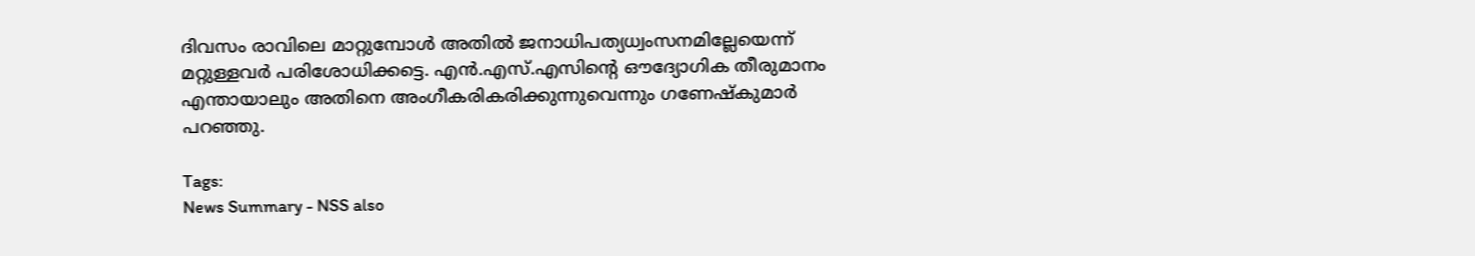ദിവസം രാവിലെ മാറ്റുമ്പോൾ അതിൽ ജനാധിപത്യധ്വംസനമില്ലേയെന്ന് മറ്റുള്ളവർ പരിശോധിക്കട്ടെ. എൻ.എസ്‌.എസിന്റെ ഔദ്യോഗിക തീരുമാനം എന്തായാലും അതിനെ അംഗീകരികരിക്കുന്നുവെന്നും ഗണേഷ്‍കുമാർ പറഞ്ഞു.

Tags:
News Summary - NSS also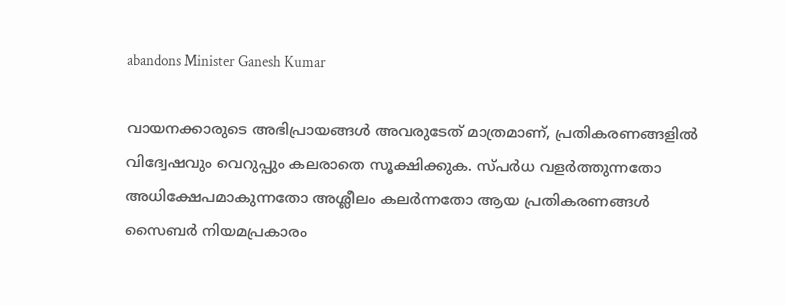abandons Minister Ganesh Kumar

വായനക്കാരുടെ അഭിപ്രായങ്ങള്‍ അവരുടേത് മാത്രമാണ്, പ്രതികരണങ്ങളിൽ വിദ്വേഷവും വെറുപ്പും കലരാതെ സൂക്ഷിക്കുക. സ്പർധ വളർത്തുന്നതോ അധിക്ഷേപമാകുന്നതോ അശ്ലീലം കലർന്നതോ ആയ പ്രതികരണങ്ങൾ സൈബർ നിയമപ്രകാരം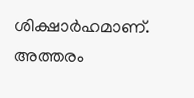ശിക്ഷാർഹമാണ്. അത്തരം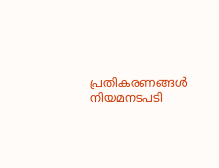പ്രതികരണങ്ങൾ നിയമനടപടി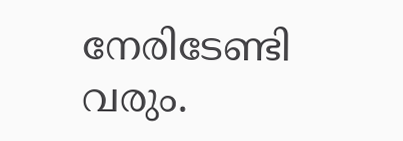നേരിടേണ്ടി വരും.